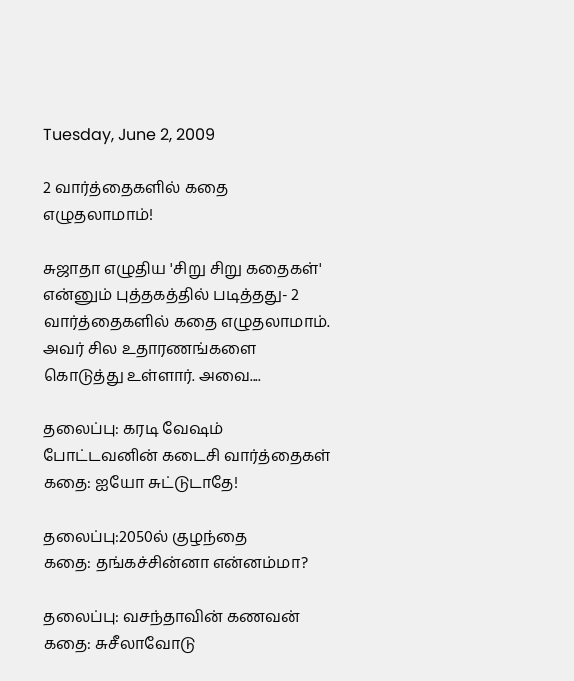Tuesday, June 2, 2009

2 வார்த்தைகளில் கதை எழுதலாமாம்!

சுஜாதா எழுதிய 'சிறு சிறு கதைகள்' என்னும் புத்தகத்தில் படித்தது- 2 வார்த்தைகளில் கதை எழுதலாமாம். அவர் சில உதாரணங்களை கொடுத்து உள்ளார். அவை....

தலைப்பு: கரடி வேஷம் போட்டவனின் கடைசி வார்த்தைகள்
கதை: ஐயோ சுட்டுடாதே!

தலைப்பு:2050ல் குழந்தை
கதை: தங்கச்சின்னா என்னம்மா?

தலைப்பு: வசந்தாவின் கணவன்
கதை: சுசீலாவோடு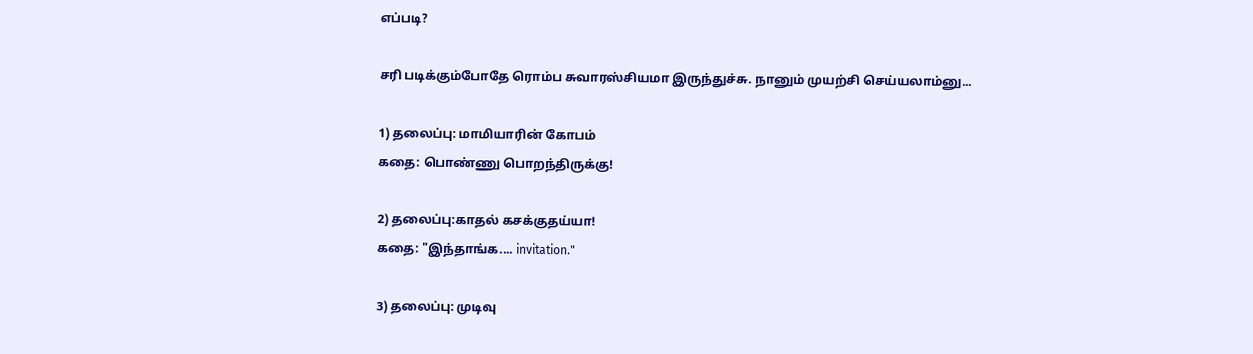எப்படி?

சரி படிக்கும்போதே ரொம்ப சுவாரஸ்சியமா இருந்துச்சு. நானும் முயற்சி செய்யலாம்னு...

1) தலைப்பு: மாமியாரின் கோபம்
கதை: பொண்ணு பொறந்திருக்கு!

2) தலைப்பு:காதல் கசக்குதய்யா!
கதை: "இந்தாங்க.... invitation."

3) தலைப்பு: முடிவு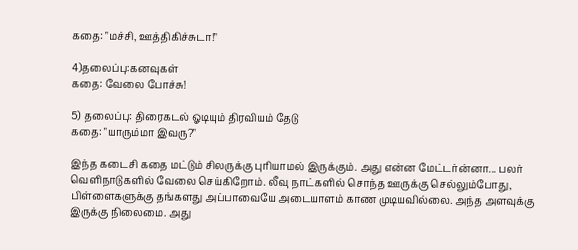கதை: "மச்சி, ஊத்திகிச்சுடா!"

4)தலைப்பு:கனவுகள்
கதை: வேலை போச்சு!

5) தலைப்பு: திரைகடல் ஓடியும் திரவியம் தேடு
கதை: "யாரும்மா இவரு?"

இந்த கடைசி கதை மட்டும் சிலருக்கு புரியாமல் இருக்கும். அது என்ன மேட்டர்ன்னா... பலர் வெளிநாடுகளில் வேலை செய்கிறோம். லீவு நாட்களில் சொந்த ஊருக்கு செல்லும்போது, பிள்ளைகளுக்கு தங்களது அப்பாவையே அடையாளம் காண முடியவில்லை. அந்த அளவுக்கு இருக்கு நிலைமை. அது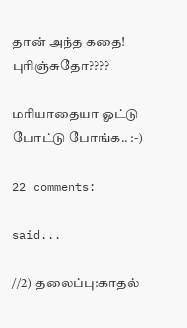தான் அந்த கதை! புரிஞ்சுதோ????

மரியாதையா ஓட்டு போட்டு போங்க.. :-)

22 comments:

said...

//2) தலைப்பு:காதல்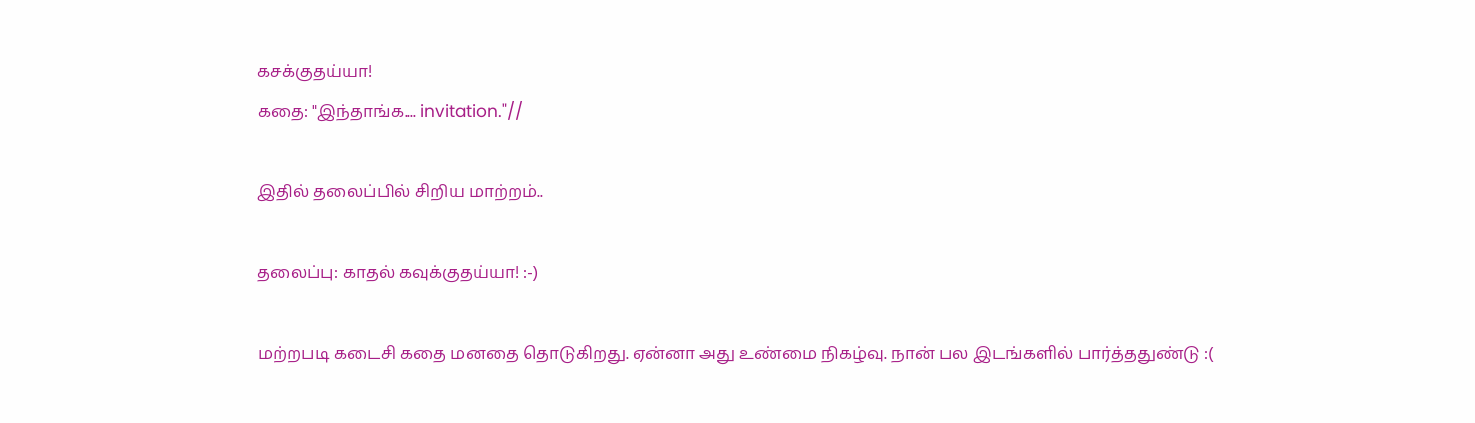கசக்குதய்யா!
கதை: "இந்தாங்க.... invitation."//

இதில் தலைப்பில் சிறிய மாற்றம்..

தலைப்பு: காதல் கவுக்குதய்யா! :-)

மற்றபடி கடைசி கதை மனதை தொடுகிறது. ஏன்னா அது உண்மை நிகழ்வு. நான் பல இடங்களில் பார்த்ததுண்டு :(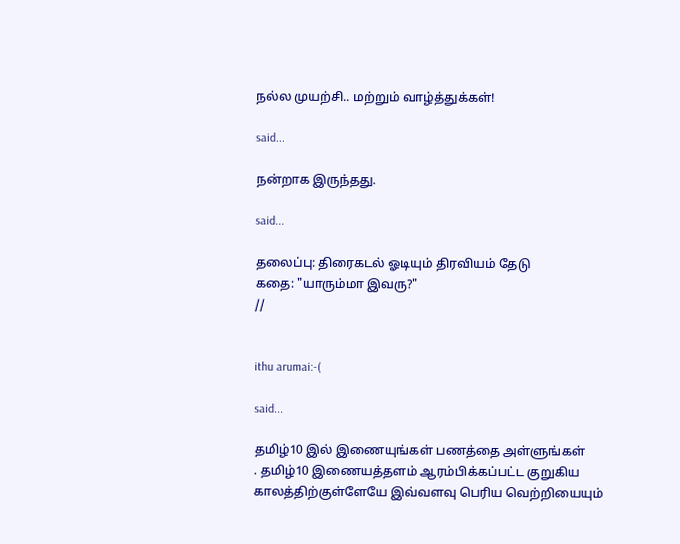நல்ல முயற்சி.. மற்றும் வாழ்த்துக்கள்!

said...

நன்றாக இருந்தது.

said...

தலைப்பு: திரைகடல் ஓடியும் திரவியம் தேடு
கதை: "யாரும்மா இவரு?"
//


ithu arumai:-(

said...

தமிழ்10 இல் இணையுங்கள் பணத்தை அள்ளுங்கள்
. தமிழ்10 இணையத்தளம் ஆரம்பிக்கப்பட்ட குறுகிய காலத்திற்குள்ளேயே இவ்வளவு பெரிய வெற்றியையும்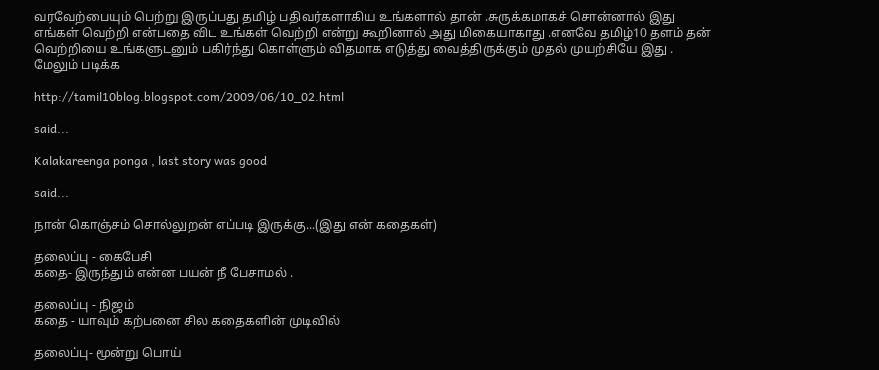வரவேற்பையும் பெற்று இருப்பது தமிழ் பதிவர்களாகிய உங்களால் தான் .சுருக்கமாகச் சொன்னால் இது எங்கள் வெற்றி என்பதை விட உங்கள் வெற்றி என்று கூறினால் அது மிகையாகாது .எனவே தமிழ்10 தளம் தன் வெற்றியை உங்களுடனும் பகிர்ந்து கொள்ளும் விதமாக எடுத்து வைத்திருக்கும் முதல் முயற்சியே இது .
மேலும் படிக்க

http://tamil10blog.blogspot.com/2009/06/10_02.html

said...

Kalakareenga ponga , last story was good

said...

நான் கொஞ்சம் சொல்லுறன் எப்படி இருக்கு...(இது என் கதைகள்)

தலைப்பு - கைபேசி
கதை- இருந்தும் என்ன பயன் நீ பேசாமல் .

தலைப்பு - நிஜம்
கதை - யாவும் கற்பனை சில கதைகளின் முடிவில்

தலைப்பு- மூன்று பொய்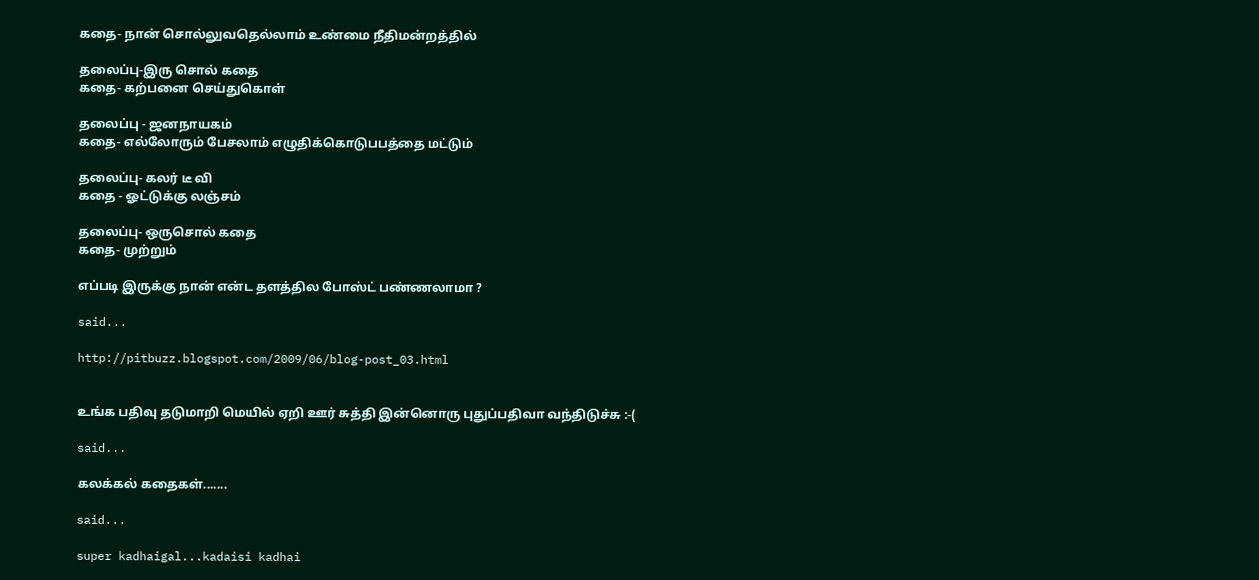கதை- நான் சொல்லுவதெல்லாம் உண்மை நீதிமன்றத்தில்

தலைப்பு-இரு சொல் கதை
கதை- கற்பனை செய்துகொள்

தலைப்பு - ஜனநாயகம்
கதை- எல்லோரும் பேசலாம் எழுதிக்கொடுபபத்தை மட்டும்

தலைப்பு- கலர் டீ வி
கதை - ஓட்டுக்கு லஞ்சம்

தலைப்பு- ஒருசொல் கதை
கதை- முற்றும்

எப்படி இருக்கு நான் என்ட தளத்தில போஸ்ட் பண்ணலாமா ?

said...

http://pitbuzz.blogspot.com/2009/06/blog-post_03.html


உங்க பதிவு தடுமாறி மெயில் ஏறி ஊர் சுத்தி இன்னொரு புதுப்பதிவா வந்திடுச்சு :-(

said...

கலக்கல் கதைகள்.......

said...

super kadhaigal...kadaisi kadhai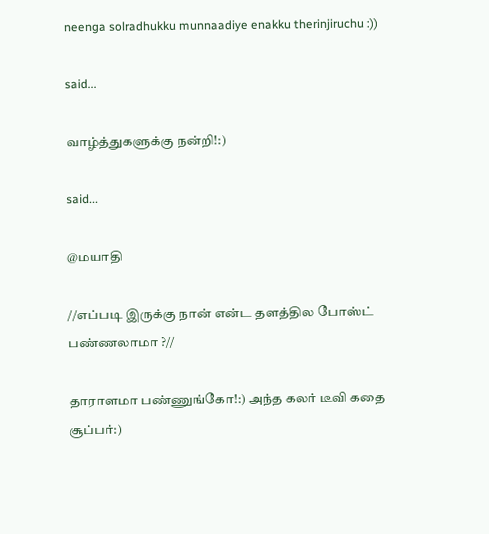neenga solradhukku munnaadiye enakku therinjiruchu :))

said...

வாழ்த்துகளுக்கு நன்றி!:)

said...

@மயாதி

//எப்படி இருக்கு நான் என்ட தளத்தில போஸ்ட் பண்ணலாமா ?//

தாராளமா பண்ணுங்கோ!:) அந்த கலர் டீவி கதை சூப்பர்:)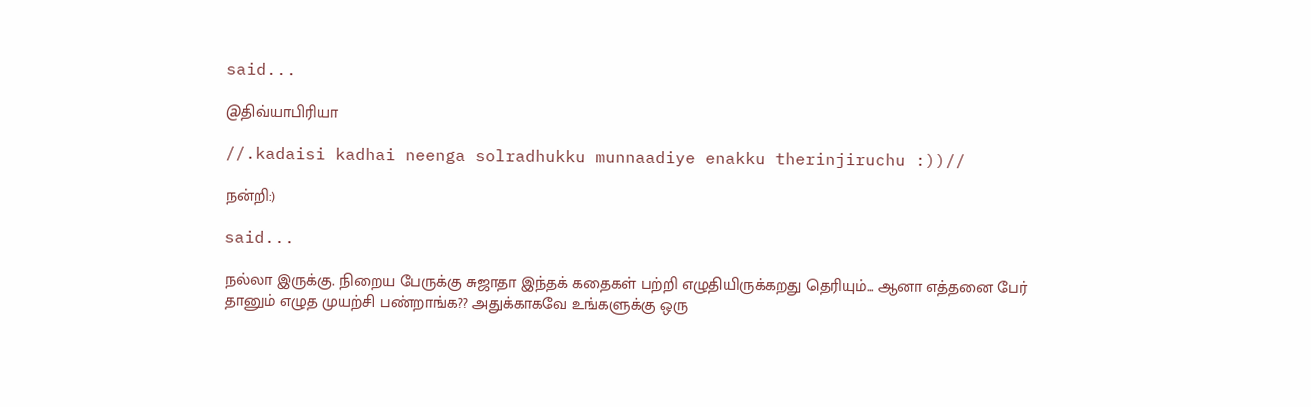said...

@திவ்யாபிரியா

//.kadaisi kadhai neenga solradhukku munnaadiye enakku therinjiruchu :))//

நன்றி:)

said...

நல்லா இருக்கு. நிறைய பேருக்கு சுஜாதா இந்தக் கதைகள் பற்றி எழுதியிருக்கறது தெரியும்... ஆனா எத்தனை பேர் தானும் எழுத முயற்சி பண்றாங்க?? அதுக்காகவே உங்களுக்கு ஒரு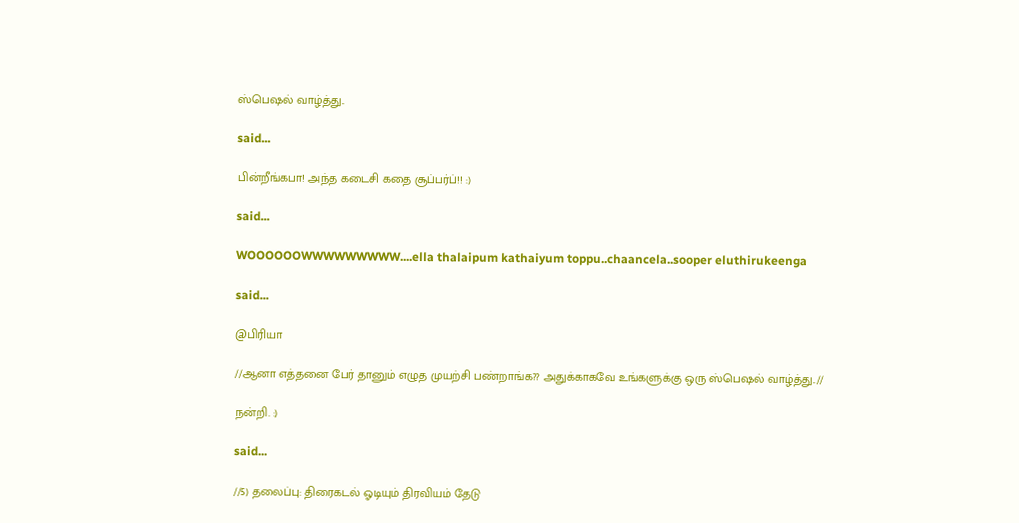ஸ்பெஷல் வாழ்த்து..

said...

பின்றீங்கபா! அந்த கடைசி கதை சூப்பர்ப்!! :)

said...

WOOOOOOWWWWWWWWW....ella thalaipum kathaiyum toppu..chaancela..sooper eluthirukeenga

said...

@பிரியா

//ஆனா எத்தனை பேர் தானும் எழுத முயற்சி பண்றாங்க?? அதுக்காகவே உங்களுக்கு ஒரு ஸ்பெஷல் வாழ்த்து..//

நன்றி. :)

said...

//5) தலைப்பு: திரைகடல் ஓடியும் திரவியம் தேடு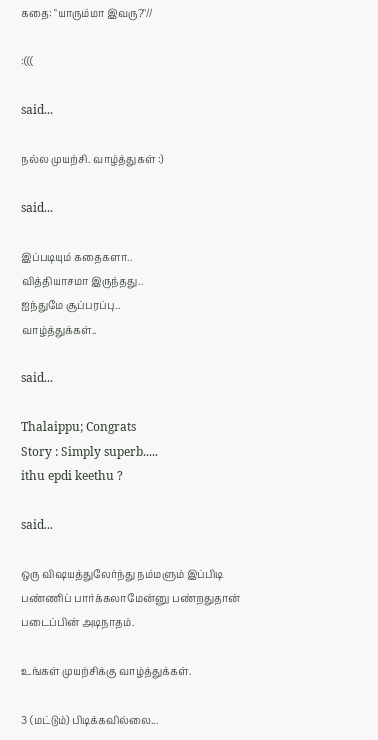கதை: "யாரும்மா இவரு?"//

:(((

said...

நல்ல முயற்சி. வாழ்த்துகள் :)

said...

இப்படியும் கதைகளா..
வித்தியாசமா இருந்தது..
ஐந்துமே சூப்பரப்பு..
வாழ்த்துக்கள்..

said...

Thalaippu; Congrats
Story : Simply superb.....
ithu epdi keethu ?

said...

ஒரு விஷயத்துலேர்ந்து நம்மளும் இப்பிடி பண்ணிப் பார்க்கலாமேன்னு பண்றதுதான் படைப்பின் அடிநாதம்.

உங்கள் முயற்சிக்கு வாழ்த்துக்கள்.

3 (மட்டும்) பிடிக்கவில்லை...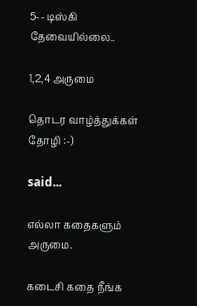5-- டிஸ்கி தேவையில்லை..

1,2,4 அருமை

தொடர வாழ்த்துக்கள் தோழி :-)

said...

எல்லா கதைகளும் அருமை.

கடைசி கதை நீங்க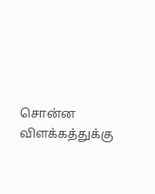சொன்ன விளக்கத்துக்கு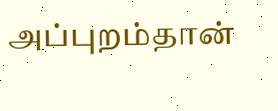அப்புறம்தான்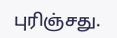புரிஞ்சது.